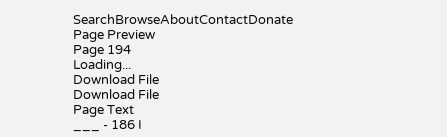SearchBrowseAboutContactDonate
Page Preview
Page 194
Loading...
Download File
Download File
Page Text
___ - 186 I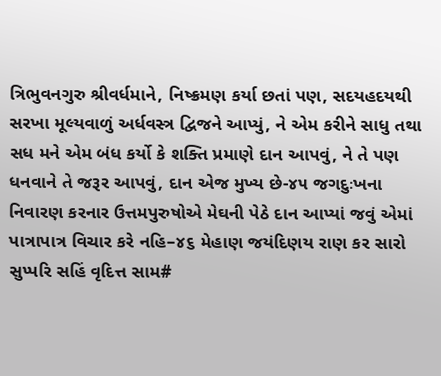ત્રિભુવનગુરુ શ્રીવર્ધમાને, નિષ્ક્રમણ કર્યા છતાં પણ, સદયહદયથી સરખા મૂલ્યવાળું અર્ધવસ્ત્ર દ્વિજને આપ્યું, ને એમ કરીને સાધુ તથા સધ મને એમ બંધ કર્યો કે શક્તિ પ્રમાણે દાન આપવું, ને તે પણ ધનવાને તે જરૂર આપવું, દાન એજ મુખ્ય છે-૪૫ જગદુઃખના નિવારણ કરનાર ઉત્તમપુરુષોએ મેઘની પેઠે દાન આપ્યાં જવું એમાં પાત્રાપાત્ર વિચાર કરે નહિ–૪૬ મેહાણ જયંદિણય રાણ કર સારો સુપ્પરિ સહિં વૃદિત્ત સામ#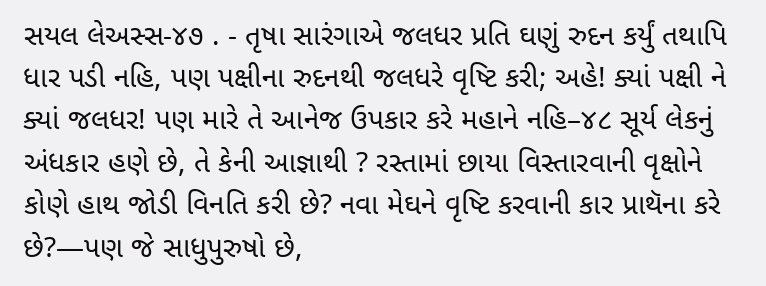સયલ લેઅસ્સ-૪૭ . - તૃષા સારંગાએ જલધર પ્રતિ ઘણું રુદન કર્યું તથાપિ ધાર પડી નહિ, પણ પક્ષીના રુદનથી જલધરે વૃષ્ટિ કરી; અહે! ક્યાં પક્ષી ને ક્યાં જલધર! પણ મારે તે આનેજ ઉપકાર કરે મહાને નહિ–૪૮ સૂર્ય લેકનું અંધકાર હણે છે, તે કેની આજ્ઞાથી ? રસ્તામાં છાયા વિસ્તારવાની વૃક્ષોને કોણે હાથ જોડી વિનતિ કરી છે? નવા મેઘને વૃષ્ટિ કરવાની કાર પ્રાથૅના કરે છે?—પણ જે સાધુપુરુષો છે,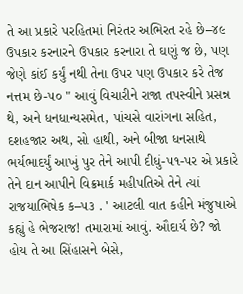તે આ પ્રકારે પરહિતમાં નિરંતર અભિરત રહે છે–૪૯ ઉપકાર કરનારને ઉપકાર કરનારા તે ઘણું જ છે, પણ જેણે કાંઈ કર્યું નથી તેના ઉપર પણ ઉપકાર કરે તેજ નત્તમ છે-૫૦ " આવું વિચારીને રાજા તપસ્વીને પ્રસન્ન થે, અને ધનધાન્યસમેત, પાંચસે વારાંગના સહિત, દશહજાર અથ, સો હાથી, અને બીજા ધનસાથે ભર્યભાદર્યું આખું પુર તેને આપી દીધું-૫૧-પર એ પ્રકારે તેને દાન આપીને વિક્રમાર્ક મહીપતિએ તેને ત્યાં રાજયાભિષેક ક–૫૩ . ' આટલી વાત કહીને મંજુષાએ કહ્યું હે ભેજરાજ! તમારામાં આવું. ઔદાર્ય છે? જો હોય તે આ સિંહાસને બેસે,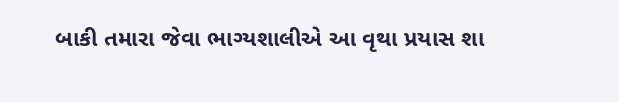બાકી તમારા જેવા ભાગ્યશાલીએ આ વૃથા પ્રયાસ શા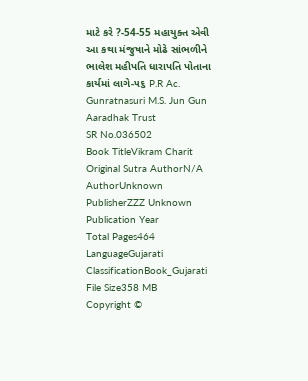માટે કરે ?-54-55 મહાયુક્ત એવી આ કથા મંજુષાને મોઢે સાંભળીને ભાલેશ મહીપતિ ધારાપતિ પોતાના કાર્યમાં લાગે-૫૬ P.R Ac. Gunratnasuri M.S. Jun Gun Aaradhak Trust
SR No.036502
Book TitleVikram Charit
Original Sutra AuthorN/A
AuthorUnknown
PublisherZZZ Unknown
Publication Year
Total Pages464
LanguageGujarati
ClassificationBook_Gujarati
File Size358 MB
Copyright ©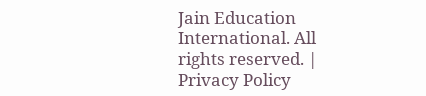Jain Education International. All rights reserved. | Privacy Policy